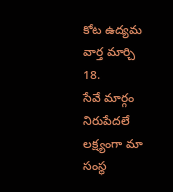కోట ఉద్యమ వార్త మార్చి 18.
సేవే మార్గం నిరుపేదలే లక్ష్యంగా మా సంస్థ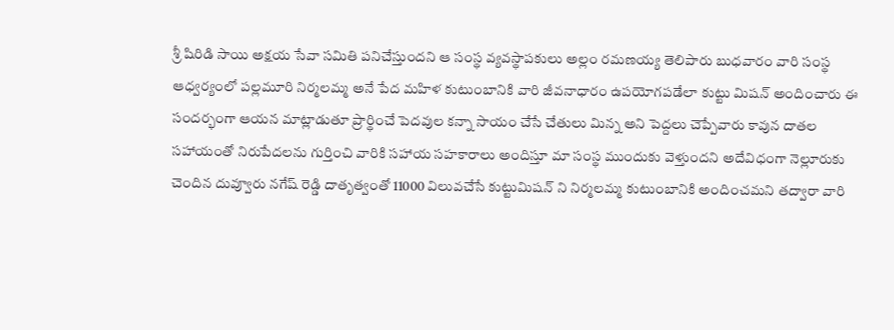శ్రీ షిరిడి సాయి అక్షయ సేవా సమితి పనిచేస్తుందని ఆ సంస్థ వ్యవస్థాపకులు అల్లం రమణయ్య తెలిపారు బుధవారం వారి సంస్థ ఆధ్వర్యంలో పల్లమూరి నిర్మలమ్మ అనే పేద మహిళ కుటుంబానికి వారి జీవనాధారం ఉపయోగపడేలా కుట్టు మిషన్ అందించారు ఈ సందర్భంగా ఆయన మాట్లాడుతూ ప్రార్థించే పెదవుల కన్నా సాయం చేసే చేతులు మిన్న అని పెద్దలు చెప్పేవారు కావున దాతల సహాయంతో నిరుపేదలను గుర్తించి వారికి సహాయ సహకారాలు అందిస్తూ మా సంస్థ ముందుకు వెళ్తుందని అదేవిధంగా నెల్లూరుకు చెందిన దువ్వూరు నగేష్ రెడ్డి దాతృత్వంతో 11000 విలువచేసే కుట్టుమిషన్ ని నిర్మలమ్మ కుటుంబానికి అందించమని తద్వారా వారి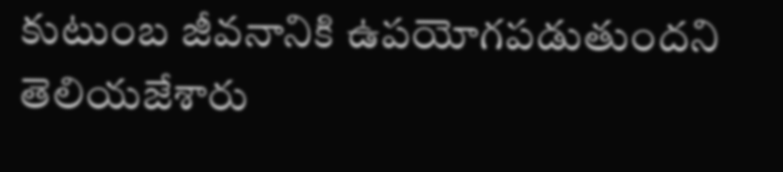కుటుంబ జీవనానికి ఉపయోగపడుతుందని తెలియజేశారు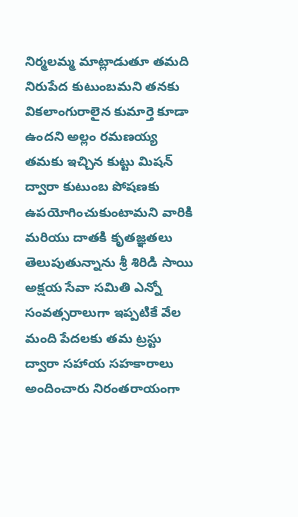నిర్మలమ్మ మాట్లాడుతూ తమది నిరుపేద కుటుంబమని తనకు వికలాంగురాలైన కుమార్తె కూడా ఉందని అల్లం రమణయ్య తమకు ఇచ్చిన కుట్టు మిషన్ ద్వారా కుటుంబ పోషణకు ఉపయోగించుకుంటామని వారికి మరియు దాతకి కృతజ్ఞతలు తెలుపుతున్నాను శ్రీ శిరిడి సాయి అక్షయ సేవా సమితి ఎన్నో సంవత్సరాలుగా ఇప్పటికే వేల మంది పేదలకు తమ ట్రస్టు ద్వారా సహాయ సహకారాలు అందించారు నిరంతరాయంగా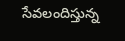సేవలందిస్తున్న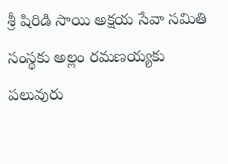శ్రీ షిరిడి సాయి అక్షయ సేవా సమితి సంస్థకు అల్లం రమణయ్యకు పలువురు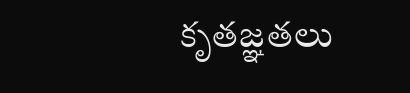కృతజ్ఞతలు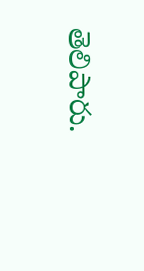తెలిపారు.